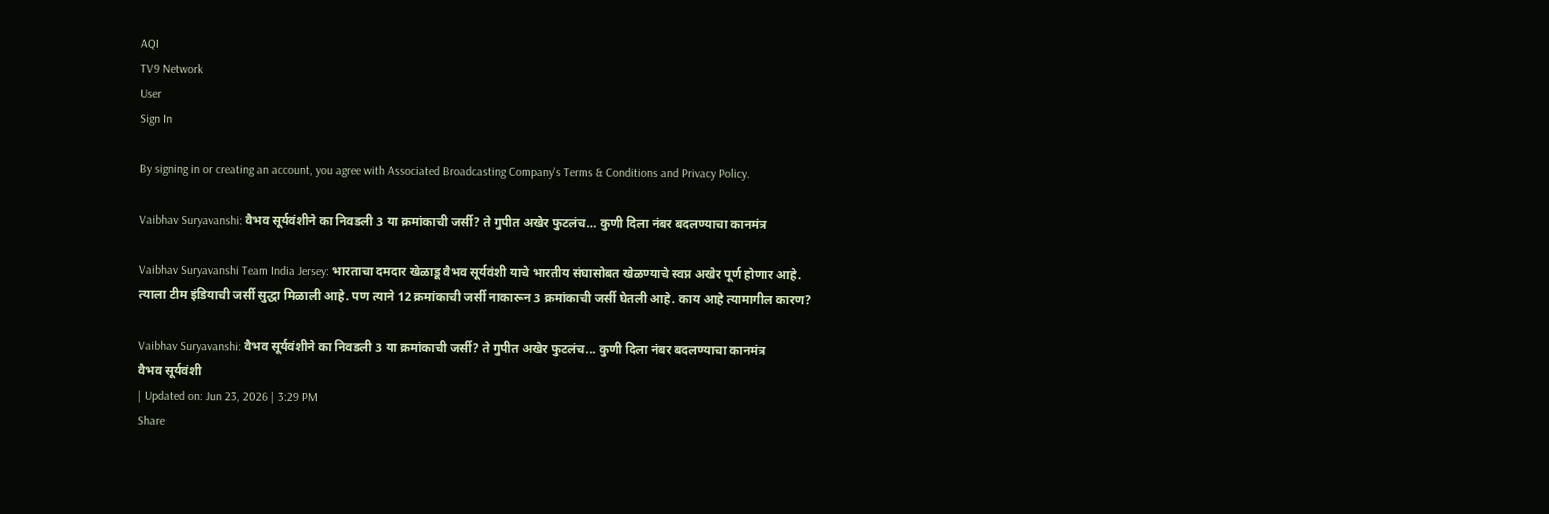AQI
TV9 Network
User
Sign In

By signing in or creating an account, you agree with Associated Broadcasting Company's Terms & Conditions and Privacy Policy.

Vaibhav Suryavanshi: वैभव सूर्यवंशीने का निवडली 3 या क्रमांकाची जर्सी? ते गुपीत अखेर फुटलंच… कुणी दिला नंबर बदलण्याचा कानमंत्र

Vaibhav Suryavanshi Team India Jersey: भारताचा दमदार खेळाडू वैभव सूर्यवंशी याचे भारतीय संघासोबत खेळण्याचे स्वप्न अखेर पूर्ण होणार आहे. त्याला टीम इंडियाची जर्सी सुद्धा मिळाली आहे. पण त्याने 12 क्रमांकाची जर्सी नाकारून 3 क्रमांकाची जर्सी घेतली आहे. काय आहे त्यामागील कारण?

Vaibhav Suryavanshi: वैभव सूर्यवंशीने का निवडली 3 या क्रमांकाची जर्सी? ते गुपीत अखेर फुटलंच... कुणी दिला नंबर बदलण्याचा कानमंत्र
वैभव सूर्यवंशी
| Updated on: Jun 23, 2026 | 3:29 PM
Share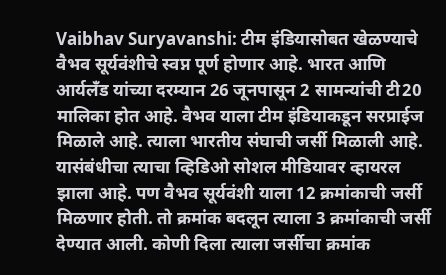Vaibhav Suryavanshi: टीम इंडियासोबत खेळण्याचे वैभव सूर्यवंशीचे स्वप्न पूर्ण होणार आहे. भारत आणि आर्यलँड यांच्या दरम्यान 26 जूनपासून 2 सामन्यांची टी20 मालिका होत आहे. वैभव याला टीम इंडियाकडून सरप्राईज मिळाले आहे. त्याला भारतीय संघाची जर्सी मिळाली आहे. यासंबंधीचा त्याचा व्हिडिओ सोशल मीडियावर व्हायरल झाला आहे. पण वैभव सूर्यवंशी याला 12 क्रमांकाची जर्सी मिळणार होती. तो क्रमांक बदलून त्याला 3 क्रमांकाची जर्सी देण्यात आली. कोणी दिला त्याला जर्सीचा क्रमांक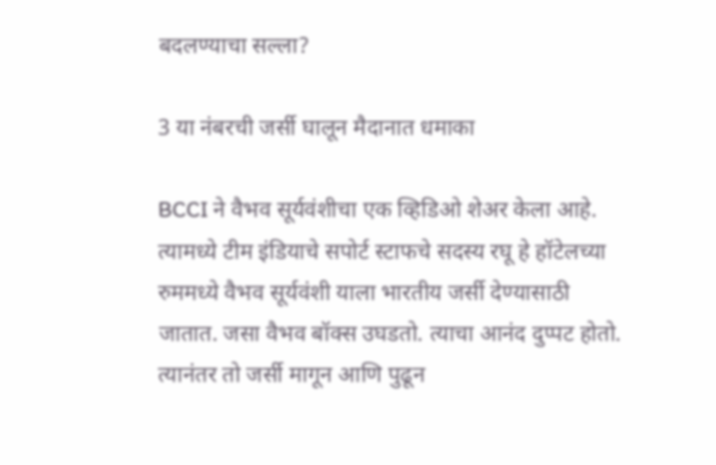बदलण्याचा सल्ला?

3 या नंबरची जर्सी घालून मैदानात धमाका

BCCI ने वैभव सूर्यवंशीचा एक व्हिडिओ शेअर केला आहे. त्यामध्ये टीम इंडियाचे सपोर्ट स्टाफचे सदस्य रघू हे हॉटेलच्या रुममध्ये वैभव सूर्यवंशी याला भारतीय जर्सी देण्यासाठी जातात. जसा वैभव बॉक्स उघडतो. त्याचा आनंद दुप्पट होतो. त्यानंतर तो जर्सी मागून आणि पुढून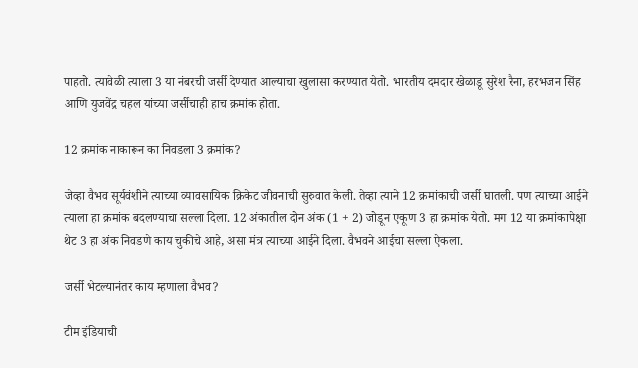पाहतो. त्यावेळी त्याला 3 या नंबरची जर्सी देण्यात आल्याचा खुलासा करण्यात येतो. भारतीय दमदार खेळाडू सुरेश रैना, हरभजन सिंह आणि युजवेंद्र चहल यांच्या जर्सीचाही हाच क्रमांक होता.

12 क्रमांक नाकारून का निवडला 3 क्रमांक?

जेव्हा वैभव सूर्यवंशीने त्याच्या व्यावसायिक क्रिकेट जीवनाची सुरुवात केली. तेव्हा त्याने 12 क्रमांकाची जर्सी घातली. पण त्याच्या आईने त्याला हा क्रमांक बदलण्याचा सल्ला दिला. 12 अंकातील दोन अंक (1 + 2) जोडून एकूण 3 हा क्रमांक येतो. मग 12 या क्रमांकापेक्षा थेट 3 हा अंक निवडणे काय चुकीचे आहे, असा मंत्र त्याच्या आईने दिला. वैभवने आईचा सल्ला ऐकला.

जर्सी भेटल्यानंतर काय म्हणाला वैभव?

टीम इंडियाची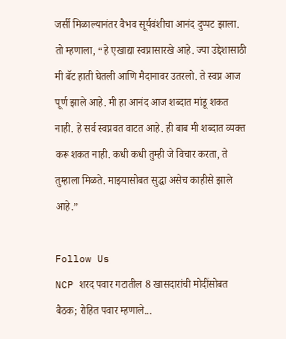जर्सी मिळाल्यानंतर वैभव सूर्यवंशीचा आनंद दुप्पट झाला. तो म्हणाला, “हे एखाद्या स्वप्नासारखे आहे. ज्या उद्देशासाठी मी बॅट हाती घेतली आणि मैदानावर उतरलो. ते स्वप्न आज पूर्ण झाले आहे. मी हा आनंद आज शब्दात मांडू शकत नाही. हे सर्व स्वप्नवत वाटत आहे. ही बाब मी शब्दात व्यक्त करू शकत नाही. कधी कधी तुम्ही जे विचार करता, ते तुम्हाला मिळते. माझ्यासोबत सुद्धा असेच काहीसे झाले आहे.”

Follow Us
NCP शरद पवार गटातील 8 खासदारांची मोदींसोबत बैठक; रोहित पवार म्हणाले...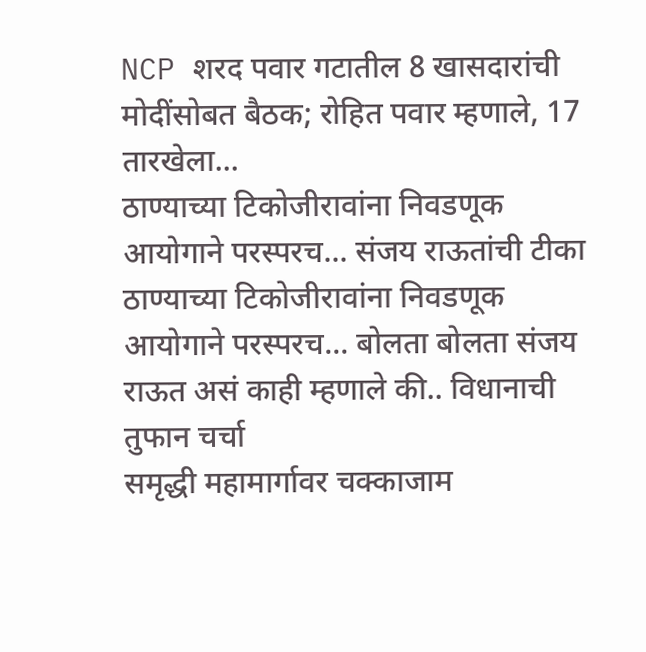NCP शरद पवार गटातील 8 खासदारांची मोदींसोबत बैठक; रोहित पवार म्हणाले, 17 तारखेला...
ठाण्याच्या टिकोजीरावांना निवडणूक आयोगाने परस्परच... संजय राऊतांची टीका
ठाण्याच्या टिकोजीरावांना निवडणूक आयोगाने परस्परच... बोलता बोलता संजय राऊत असं काही म्हणाले की.. विधानाची तुफान चर्चा
समृद्धी महामार्गावर चक्काजाम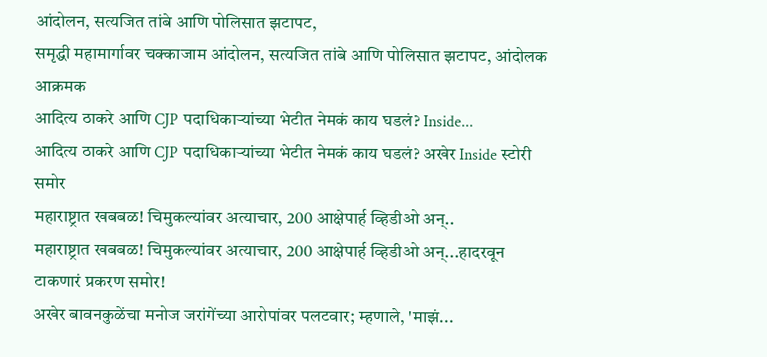आंदोलन, सत्यजित तांबे आणि पोलिसात झटापट,
समृद्धी महामार्गावर चक्काजाम आंदोलन, सत्यजित तांबे आणि पोलिसात झटापट, आंदोलक आक्रमक
आदित्य ठाकरे आणि CJP पदाधिकाऱ्यांच्या भेटीत नेमकं काय घडलं? Inside...
आदित्य ठाकरे आणि CJP पदाधिकाऱ्यांच्या भेटीत नेमकं काय घडलं? अखेर Inside स्टोरी समोर
महाराष्ट्रात खबबळ! चिमुकल्यांवर अत्याचार, 200 आक्षेपार्ह व्हिडीओ अन्..
महाराष्ट्रात खबबळ! चिमुकल्यांवर अत्याचार, 200 आक्षेपार्ह व्हिडीओ अन्...हादरवून टाकणारं प्रकरण समोर!
अखेर बावनकुळेंचा मनोज जरांगेंच्या आरोपांवर पलटवार; म्हणाले, 'माझं...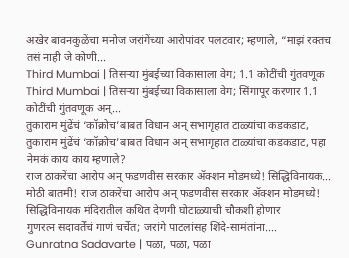अखेर बावनकुळेंचा मनोज जरांगेंच्या आरोपांवर पलटवार; म्हणाले, “माझं रक्तच तसं नाही जे कोणी...
Third Mumbai | तिसऱ्या मुंबईच्या विकासाला वेग; 1.1 कोटींची गुंतवणूक
Third Mumbai | तिसऱ्या मुंबईच्या विकासाला वेग; सिंगापूर करणार 1.1 कोटींची गुंतवणूक अन्...
तुकाराम मुंढेंचं ‘कॉक्रोच’बाबत विधान अन् सभागृहात टाळ्यांचा कडकडाट,
तुकाराम मुंढेंचं ‘कॉक्रोच’बाबत विधान अन् सभागृहात टाळ्यांचा कडकडाट, पहा नेमकं काय काय म्हणाले?
राज ठाकरेंचा आरोप अन् फडणवीस सरकार ॲक्शन मोडमध्ये! सिद्धिविनायक...
मोठी बातमी! राज ठाकरेंचा आरोप अन् फडणवीस सरकार ॲक्शन मोडमध्ये! सिद्धिविनायक मंदिरातील कथित देणगी घोटाळ्याची चौकशी होणार
गुणरत्न सदावर्तेंचं गाणं चर्चेत; जरांगे पाटलांसह शिंदे-सामंतांना....
Gunratna Sadavarte | पळा, पळा, पळा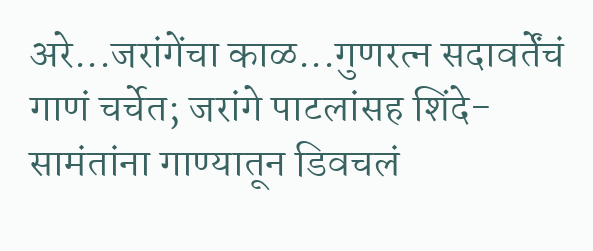अरे...जरांगेंचा काळ...गुणरत्न सदावर्तेंचं गाणं चर्चेत; जरांगे पाटलांसह शिंदे-सामंतांना गाण्यातून डिवचलं